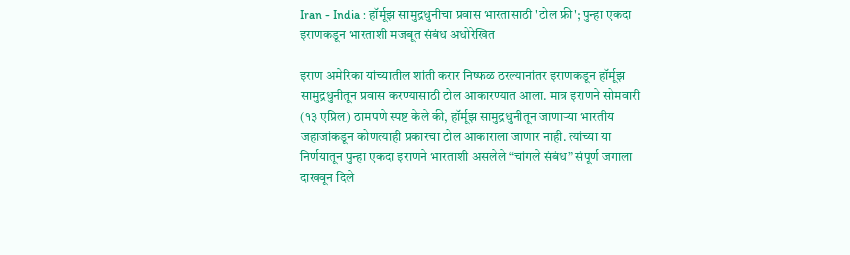Iran - India : हॉर्मूझ सामुद्रधुनीचा प्रवास भारतासाठी 'टोल फ्री'; पुन्हा एकदा इराणकडून भारताशी मजबूत संबंध अधोरेखित

इराण अमेरिका यांच्यातील शांती करार निष्फळ ठरल्यानांतर इराणकडून हॉर्मूझ सामुद्रधुनीतून प्रवास करण्यासाठी टोल आकारण्यात आला. मात्र इराणने सोमवारी (१३ एप्रिल) ठामपणे स्पष्ट केले की, हॉर्मूझ सामुद्रधुनीतून जाणाऱ्या भारतीय जहाजांकडून कोणत्याही प्रकारचा टोल आकाराला जाणार नाही. त्यांच्या या निर्णयातून पुन्हा एकदा इराणने भारताशी असलेले “चांगले संबंध” संपूर्ण जगाला दाखवून दिले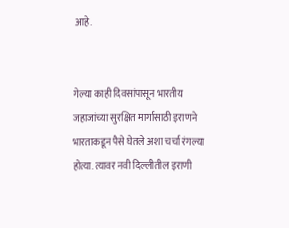आहे.


गेल्या काही दिवसांपासून भारतीय जहाजांच्या सुरक्षित मार्गासाठी इराणने भारताकडून पैसे घेतले अशा चर्चा रंगल्या होत्या. त्यावर नवी दिल्लीतील इराणी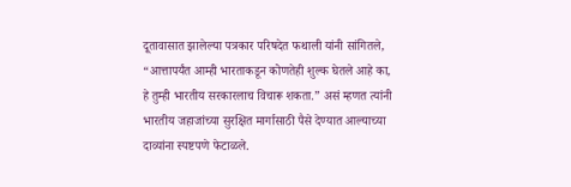दूतावासात झालेल्या पत्रकार परिषदेत फथाली यांनी सांगितले, “आत्तापर्यंत आम्ही भारताकडून कोणतेही शुल्क घेतले आहे का, हे तुम्ही भारतीय सरकारलाच विचारू शकता.” असं म्हणत त्यांनी भारतीय जहाजांच्या सुरक्षित मार्गासाठी पैसे देण्यात आल्याच्या दाव्यांना स्पष्टपणे फेटाळले.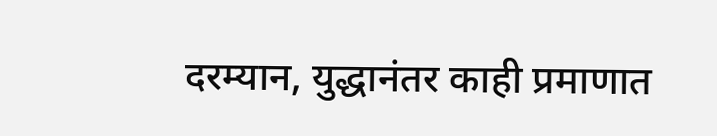दरम्यान, युद्धानंतर काही प्रमाणात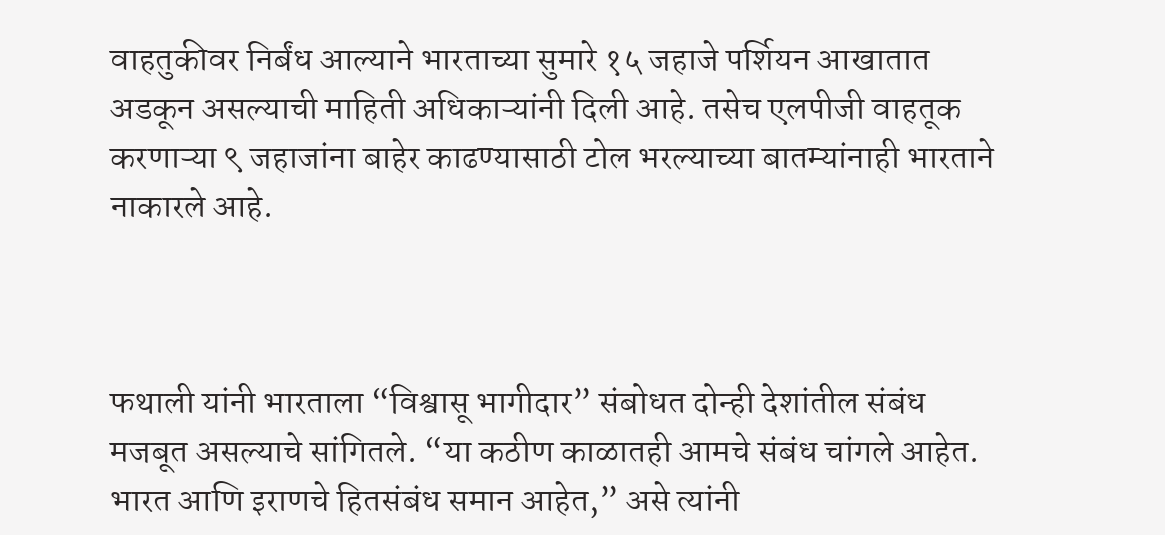वाहतुकीवर निर्बंध आल्याने भारताच्या सुमारे १५ जहाजे पर्शियन आखातात अडकून असल्याची माहिती अधिकाऱ्यांनी दिली आहे. तसेच एलपीजी वाहतूक करणाऱ्या ९ जहाजांना बाहेर काढण्यासाठी टोल भरल्याच्या बातम्यांनाही भारताने नाकारले आहे.



फथाली यांनी भारताला “विश्वासू भागीदार” संबोधत दोन्ही देशांतील संबंध मजबूत असल्याचे सांगितले. “या कठीण काळातही आमचे संबंध चांगले आहेत. भारत आणि इराणचे हितसंबंध समान आहेत,” असे त्यांनी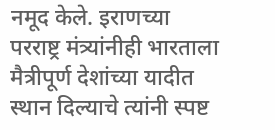नमूद केले. इराणच्या परराष्ट्र मंत्र्यांनीही भारताला मैत्रीपूर्ण देशांच्या यादीत स्थान दिल्याचे त्यांनी स्पष्ट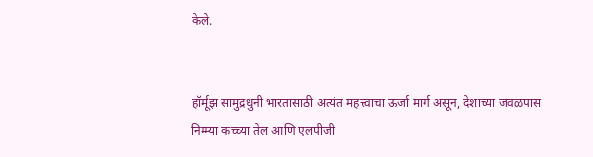केले.


हॉर्मूझ सामुद्रधुनी भारतासाठी अत्यंत महत्त्वाचा ऊर्जा मार्ग असून, देशाच्या जवळपास निम्म्या कच्च्या तेल आणि एलपीजी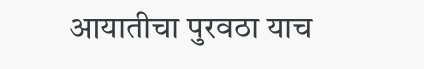आयातीचा पुरवठा याच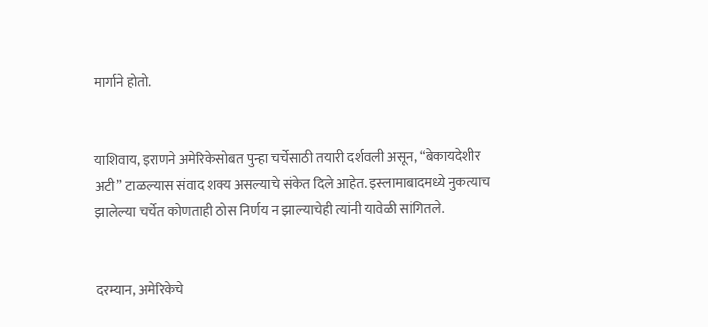मार्गाने होतो.


याशिवाय, इराणने अमेरिकेसोबत पुन्हा चर्चेसाठी तयारी दर्शवली असून, “बेकायदेशीर अटी” टाळल्यास संवाद शक्य असल्याचे संकेत दिले आहेत. इस्लामाबादमध्ये नुकत्याच झालेल्या चर्चेत कोणताही ठोस निर्णय न झाल्याचेही त्यांनी यावेळी सांगितले.


दरम्यान, अमेरिकेचे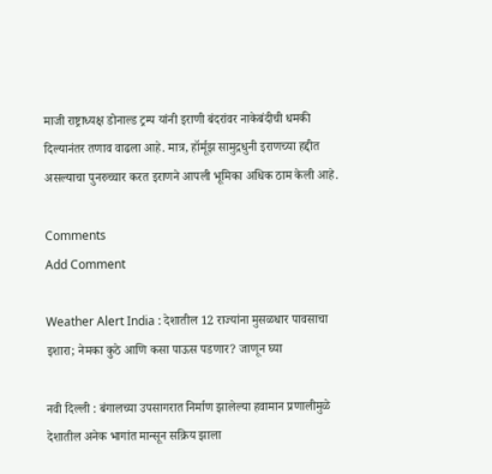माजी राष्ट्राध्यक्ष डोनाल्ड ट्रम्प यांनी इराणी बंदरांवर नाकेबंदीची धमकी दिल्यानंतर तणाव वाढला आहे. मात्र, हॉर्मूझ सामुद्रधुनी इराणच्या हद्दीत असल्याचा पुनरुच्चार करत इराणने आपली भूमिका अधिक ठाम केली आहे.

Comments
Add Comment

Weather Alert India : देशातील 12 राज्यांना मुसळधार पावसाचा इशारा; नेमका कुठे आणि कसा पाऊस पडणार? जाणून घ्या

नवी दिल्ली : बंगालच्या उपसागरात निर्माण झालेल्या हवामान प्रणालीमुळे देशातील अनेक भागांत मान्सून सक्रिय झाला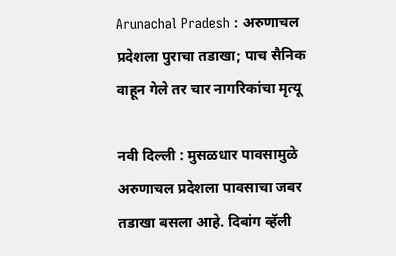Arunachal Pradesh : अरुणाचल प्रदेशला पुराचा तडाखा; पाच सैनिक वाहून गेले तर चार नागरिकांचा मृत्यू

नवी दिल्ली : मुसळधार पावसामुळे अरुणाचल प्रदेशला पावसाचा जबर तडाखा बसला आहे. दिबांग व्हॅली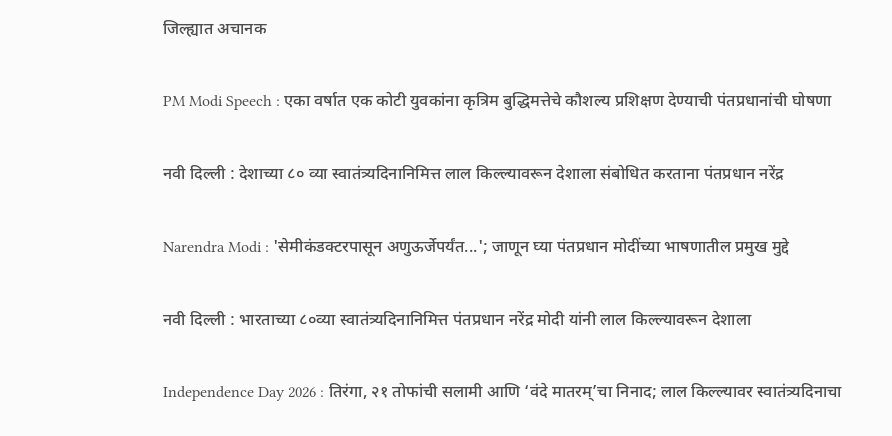जिल्ह्यात अचानक

PM Modi Speech : एका वर्षात एक कोटी युवकांना कृत्रिम बुद्धिमत्तेचे कौशल्य प्रशिक्षण देण्याची पंतप्रधानांची घोषणा

नवी दिल्ली : देशाच्या ८० व्या स्वातंत्र्यदिनानिमित्त लाल किल्ल्यावरून देशाला संबोधित करताना पंतप्रधान नरेंद्र

Narendra Modi : 'सेमीकंडक्टरपासून अणुऊर्जेपर्यंत...'; जाणून घ्या पंतप्रधान मोदींच्या भाषणातील प्रमुख मुद्दे

नवी दिल्ली : भारताच्या ८०व्या स्वातंत्र्यदिनानिमित्त पंतप्रधान नरेंद्र मोदी यांनी लाल किल्ल्यावरून देशाला

Independence Day 2026 : तिरंगा, २१ तोफांची सलामी आणि ‘वंदे मातरम्’चा निनाद; लाल किल्ल्यावर स्वातंत्र्यदिनाचा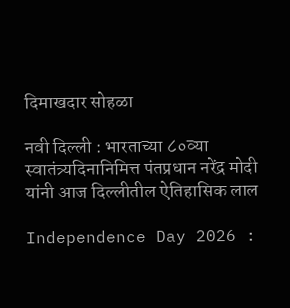दिमाखदार सोहळा

नवी दिल्ली : भारताच्या ८०व्या स्वातंत्र्यदिनानिमित्त पंतप्रधान नरेंद्र मोदी यांनी आज दिल्लीतील ऐतिहासिक लाल

Independence Day 2026 :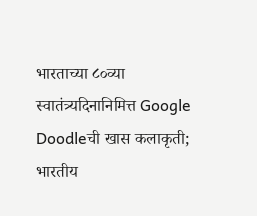भारताच्या ८०व्या स्वातंत्र्यदिनानिमित्त Google Doodleची खास कलाकृती; भारतीय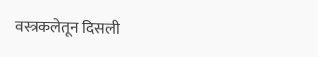वस्त्रकलेतून दिसली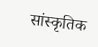सांस्कृतिक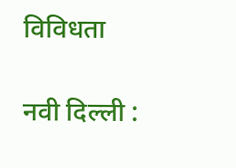विविधता

नवी दिल्ली :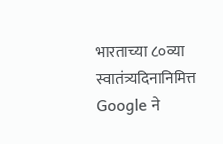भारताच्या ८०व्या स्वातंत्र्यदिनानिमित्त Google ने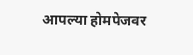आपल्या होमपेजवर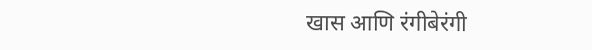खास आणि रंगीबेरंगी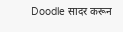Doodle सादर करून